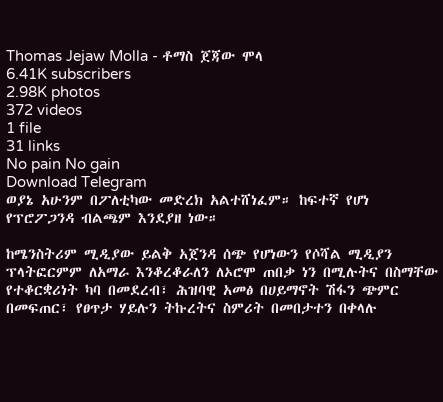Thomas Jejaw Molla - ቶማስ ጀጃው ሞላ
6.41K subscribers
2.98K photos
372 videos
1 file
31 links
No pain No gain
Download Telegram
ወያኔ አሁንም በፖለቲካው መድረክ አልተሸነፈም። ከፍተኛ የሆነ የፕሮፖጋንዳ ብልጫም እንደያዘ ነው።

ከሜንስትሪም ሚዲያው ይልቅ አጀንዳ ሰጭ የሆነውን የሶሻል ሚዲያን ፕላትፎርምም ለአማራ እንቆረቆራለን ለኦሮሞ ጠበቃ ነን በሚሉትና በስማቸው የተቆርቋሪነት ካባ በመደረብ፣ ሕዝባዊ አመፅ በሀይማኖት ሽፋን ጭምር በመፍጠር፣ የፀጥታ ሃይሉን ትኩረትና ስምሪት በመበታተን በቀላሉ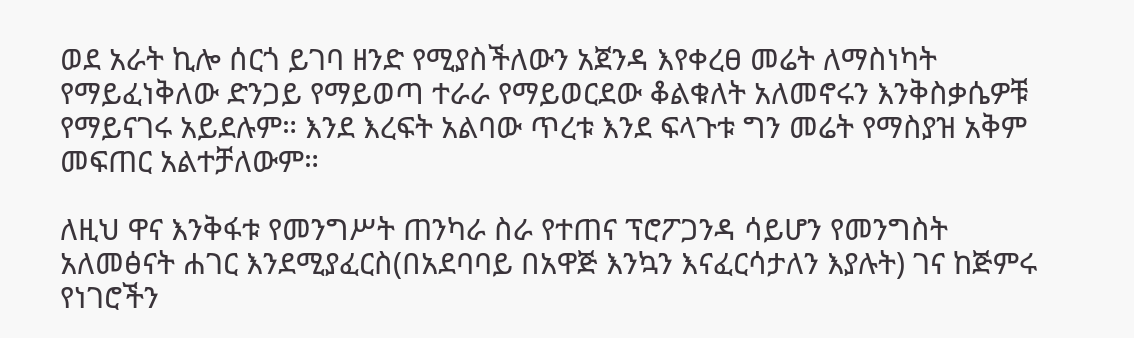ወደ አራት ኪሎ ሰርጎ ይገባ ዘንድ የሚያስችለውን አጀንዳ እየቀረፀ መሬት ለማስነካት የማይፈነቅለው ድንጋይ የማይወጣ ተራራ የማይወርደው ቆልቁለት አለመኖሩን እንቅስቃሴዎቹ የማይናገሩ አይደሉም። እንደ እረፍት አልባው ጥረቱ እንደ ፍላጉቱ ግን መሬት የማስያዝ አቅም መፍጠር አልተቻለውም።

ለዚህ ዋና እንቅፋቱ የመንግሥት ጠንካራ ስራ የተጠና ፕሮፖጋንዳ ሳይሆን የመንግስት አለመፅናት ሐገር እንደሚያፈርስ(በአደባባይ በአዋጅ እንኳን እናፈርሳታለን እያሉት) ገና ከጅምሩ የነገሮችን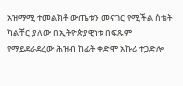አዝማሚ ተመልክቶ ውጤቱን መናገር የሚችል ስቴት ካልቸር ያለው በኢትዮጵያዊነቱ በፍጹም የማይደራደረው ሕዝብ ከፊት ቀድሞ አኩሪ ተጋድሎ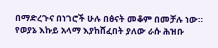በማድረጉና በነገሮች ሁሉ በፅናት መቆም በመቻሉ ነው። የወያኔ እኩይ አላማ እያከሸፈበት ያለው ራሱ ሕዝቡ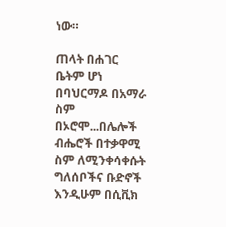ነው።

ጠላት በሐገር ቤትም ሆነ በባህርማዶ በአማራ ስም በኦሮሞ...በሌሎች ብሔሮች በተቃዋሚ ስም ለሚንቀሳቀሱት ግለሰቦችና ቡድኖች እንዲሁም በሲቪክ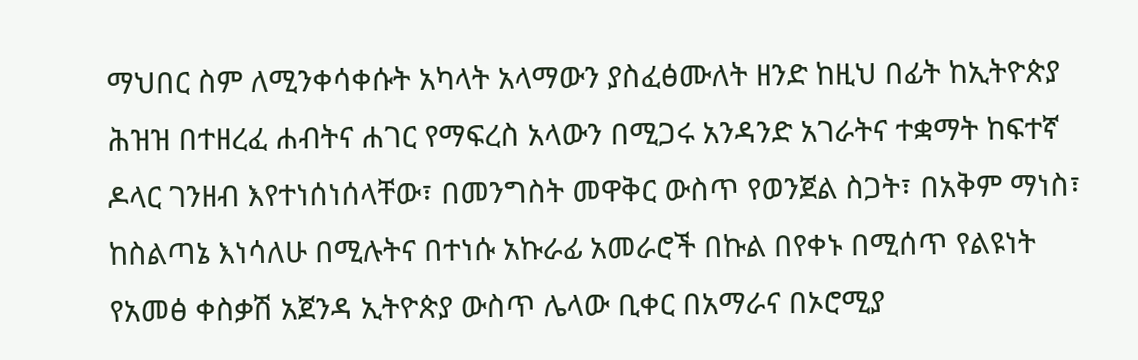ማህበር ስም ለሚንቀሳቀሱት አካላት አላማውን ያስፈፅሙለት ዘንድ ከዚህ በፊት ከኢትዮጵያ ሕዝዝ በተዘረፈ ሐብትና ሐገር የማፍረስ አላውን በሚጋሩ አንዳንድ አገራትና ተቋማት ከፍተኛ ዶላር ገንዘብ እየተነሰነሰላቸው፣ በመንግስት መዋቅር ውስጥ የወንጀል ስጋት፣ በአቅም ማነስ፣ ከስልጣኔ እነሳለሁ በሚሉትና በተነሱ አኩራፊ አመራሮች በኩል በየቀኑ በሚሰጥ የልዩነት የአመፅ ቀስቃሽ አጀንዳ ኢትዮጵያ ውስጥ ሌላው ቢቀር በአማራና በኦሮሚያ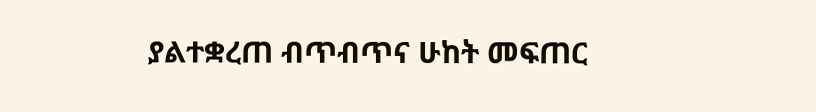ያልተቋረጠ ብጥብጥና ሁከት መፍጠር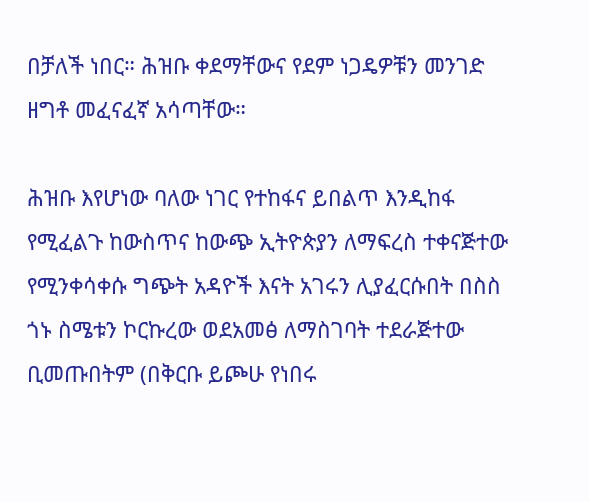በቻለች ነበር። ሕዝቡ ቀደማቸውና የደም ነጋዴዎቹን መንገድ ዘግቶ መፈናፈኛ አሳጣቸው።

ሕዝቡ እየሆነው ባለው ነገር የተከፋና ይበልጥ እንዲከፋ የሚፈልጉ ከውስጥና ከውጭ ኢትዮጵያን ለማፍረስ ተቀናጅተው የሚንቀሳቀሱ ግጭት አዳዮች እናት አገሩን ሊያፈርሱበት በስስ ጎኑ ስሜቱን ኮርኩረው ወደአመፅ ለማስገባት ተደራጅተው ቢመጡበትም (በቅርቡ ይጮሁ የነበሩ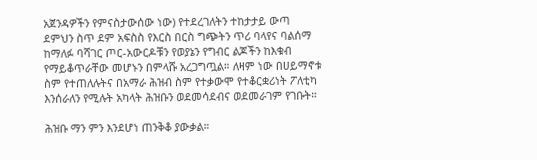አጀንዳዎችን የምናስታውሰው ነው) የተደረገለትን ተከታታይ ውጣ ደምህን ስጥ ደም አፍስስ የእርስ በርስ ግጭትን ጥሪ ባላየና ባልሰማ ከማለፉ ባሻገር ጦር-አውርዶቹን የወያኔን የግብር ልጆችን ከእቁብ የማይቆጥራቸው መሆኑን በምላሹ አረጋግጧል። ለዛም ነው በሀይማኖቱ ስም የተጠለሉትና በአማራ ሕዝብ ስም የተቃውሞ የተቆርቋሪነት ፖለቲካ እንሰራለን የሚሉት አካላት ሕዝቡን ወደመሳደብና ወደመራገም የገቡት።

ሕዝቡ ማን ምን እንደሆነ ጠንቅቆ ያውቃል።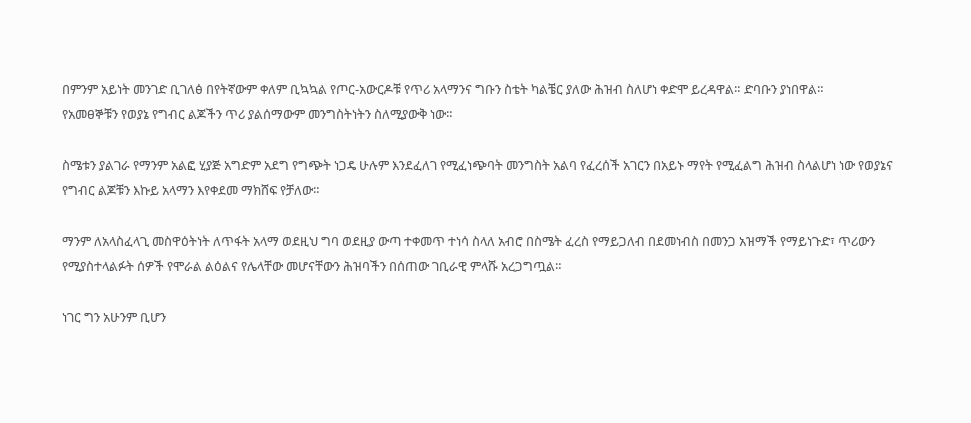በምንም አይነት መንገድ ቢገለፅ በየትኛውም ቀለም ቢኳኳል የጦር-አውርዶቹ የጥሪ አላማንና ግቡን ስቴት ካልቼር ያለው ሕዝብ ስለሆነ ቀድሞ ይረዳዋል። ድባቡን ያነበዋል።
የአመፀኞቹን የወያኔ የግብር ልጆችን ጥሪ ያልሰማውም መንግስትነትን ስለሚያውቅ ነው።

ስሜቱን ያልገራ የማንም አልፎ ሂያጅ አግድም አደግ የግጭት ነጋዴ ሁሉም እንደፈለገ የሚፈነጭባት መንግስት አልባ የፈረሰች አገርን በአይኑ ማየት የሚፈልግ ሕዝብ ስላልሆነ ነው የወያኔና የግብር ልጆቹን እኩይ አላማን እየቀደመ ማክሸፍ የቻለው።

ማንም ለአላስፈላጊ መስዋዕትነት ለጥፋት አላማ ወደዚህ ግባ ወደዚያ ውጣ ተቀመጥ ተነሳ ስላለ አብሮ በስሜት ፈረስ የማይጋለብ በደመነብስ በመንጋ አዝማች የማይነጉድ፣ ጥሪውን የሚያስተላልፉት ሰዎች የሞራል ልዕልና የሌላቸው መሆናቸውን ሕዝባችን በሰጠው ገቢራዊ ምላሹ አረጋግጧል።

ነገር ግን አሁንም ቢሆን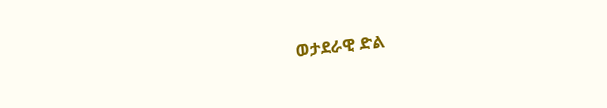ወታደራዊ ድል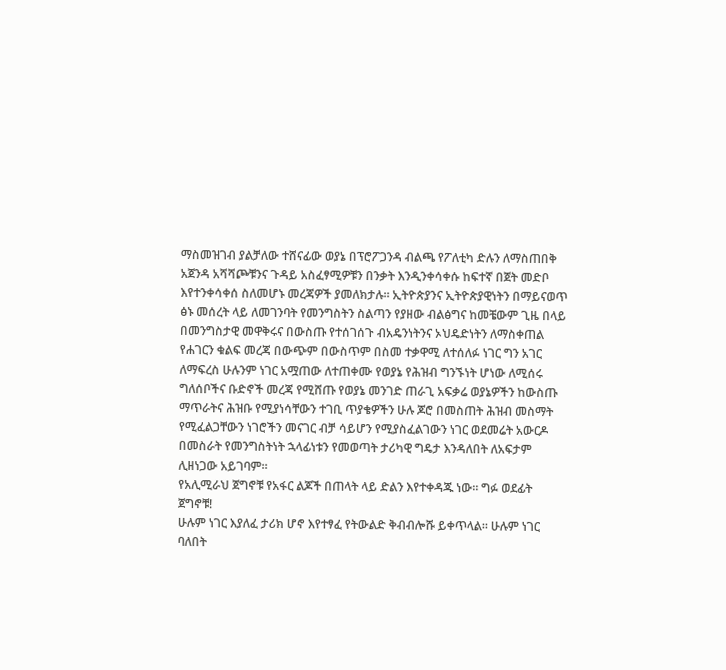ማስመዝገብ ያልቻለው ተሸናፊው ወያኔ በፕሮፖጋንዳ ብልጫ የፖለቲካ ድሉን ለማስጠበቅ አጀንዳ አሻሻጮቹንና ጉዳይ አስፈፃሚዎቹን በንቃት እንዲንቀሳቀሱ ከፍተኛ በጀት መድቦ እየተንቀሳቀሰ ስለመሆኑ መረጃዎች ያመለክታሉ። ኢትዮጵያንና ኢትዮጵያዊነትን በማይናወጥ ፅኑ መሰረት ላይ ለመገንባት የመንግስትን ስልጣን የያዘው ብልፅግና ከመቼውም ጊዜ በላይ በመንግስታዊ መዋቅሩና በውስጡ የተሰገሰጉ ብአዴንነትንና ኦህዴድነትን ለማስቀጠል የሐገርን ቁልፍ መረጃ በውጭም በውስጥም በስመ ተቃዋሚ ለተሰለፉ ነገር ግን አገር ለማፍረስ ሁሉንም ነገር አሟጠው ለተጠቀሙ የወያኔ የሕዝብ ግንኙነት ሆነው ለሚሰሩ ግለሰቦችና ቡድኖች መረጃ የሚሸጡ የወያኔ መንገድ ጠራጊ አፍቃሬ ወያኔዎችን ከውስጡ ማጥራትና ሕዝቡ የሚያነሳቸውን ተገቢ ጥያቄዎችን ሁሉ ጆሮ በመስጠት ሕዝብ መስማት የሚፈልጋቸውን ነገሮችን መናገር ብቻ ሳይሆን የሚያስፈልገውን ነገር ወደመሬት አውርዶ በመስራት የመንግስትነት ኋላፊነቱን የመወጣት ታሪካዊ ግዴታ እንዳለበት ለአፍታም ሊዘነጋው አይገባም።
የአሊሚራህ ጀግኖቹ የአፋር ልጆች በጠላት ላይ ድልን እየተቀዳጁ ነው። ግፉ ወደፊት ጀግኖቹ!
ሁሉም ነገር እያለፈ ታሪክ ሆኖ እየተፃፈ የትውልድ ቅብብሎሹ ይቀጥላል። ሁሉም ነገር ባለበት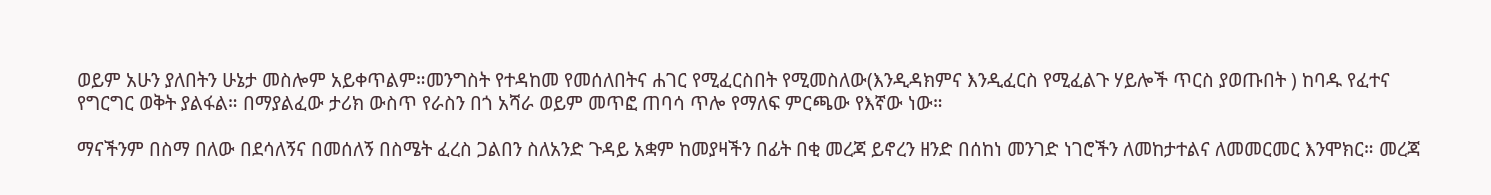ወይም አሁን ያለበትን ሁኔታ መስሎም አይቀጥልም።መንግስት የተዳከመ የመሰለበትና ሐገር የሚፈርስበት የሚመስለው(እንዲዳክምና እንዲፈርስ የሚፈልጉ ሃይሎች ጥርስ ያወጡበት ) ከባዱ የፈተና የግርግር ወቅት ያልፋል። በማያልፈው ታሪክ ውስጥ የራስን በጎ አሻራ ወይም መጥፎ ጠባሳ ጥሎ የማለፍ ምርጫው የእኛው ነው።

ማናችንም በስማ በለው በደሳለኝና በመሰለኝ በስሜት ፈረስ ጋልበን ስለአንድ ጉዳይ አቋም ከመያዛችን በፊት በቂ መረጃ ይኖረን ዘንድ በሰከነ መንገድ ነገሮችን ለመከታተልና ለመመርመር እንሞክር። መረጃ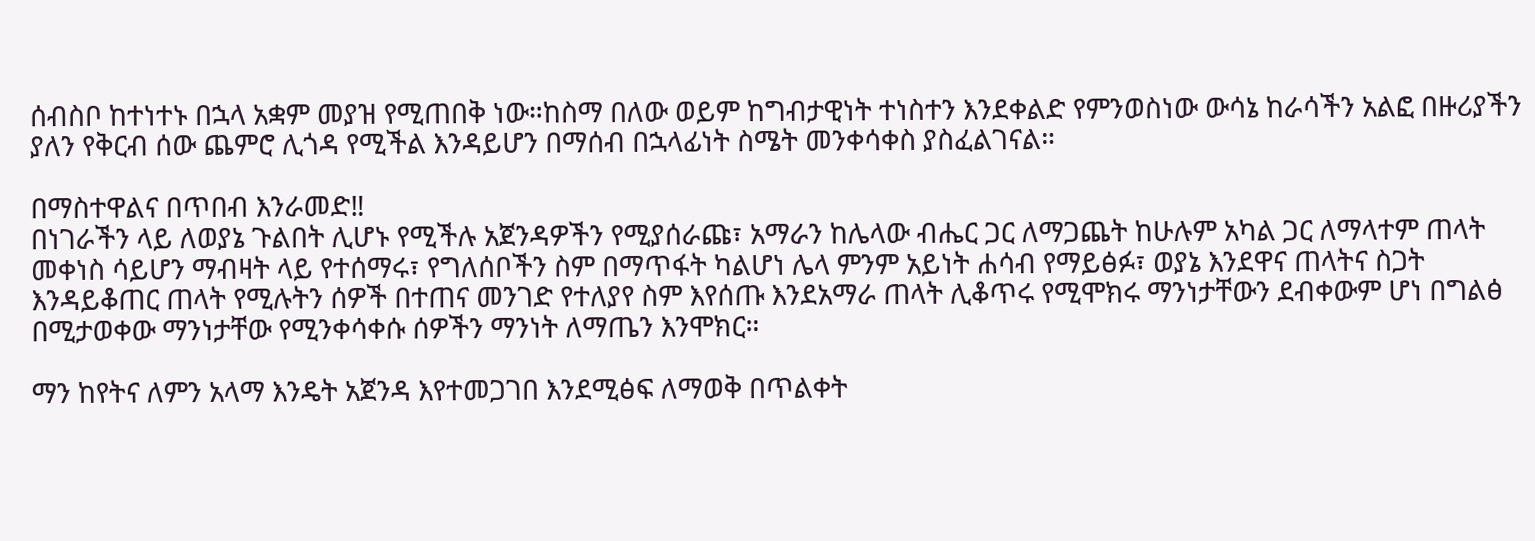ሰብስቦ ከተነተኑ በኋላ አቋም መያዝ የሚጠበቅ ነው።ከስማ በለው ወይም ከግብታዊነት ተነስተን እንደቀልድ የምንወስነው ውሳኔ ከራሳችን አልፎ በዙሪያችን ያለን የቅርብ ሰው ጨምሮ ሊጎዳ የሚችል እንዳይሆን በማሰብ በኋላፊነት ስሜት መንቀሳቀስ ያስፈልገናል።

በማስተዋልና በጥበብ እንራመድ‼
በነገራችን ላይ ለወያኔ ጉልበት ሊሆኑ የሚችሉ አጀንዳዎችን የሚያሰራጩ፣ አማራን ከሌላው ብሔር ጋር ለማጋጨት ከሁሉም አካል ጋር ለማላተም ጠላት መቀነስ ሳይሆን ማብዛት ላይ የተሰማሩ፣ የግለሰቦችን ስም በማጥፋት ካልሆነ ሌላ ምንም አይነት ሐሳብ የማይፅፉ፣ ወያኔ እንደዋና ጠላትና ስጋት እንዳይቆጠር ጠላት የሚሉትን ሰዎች በተጠና መንገድ የተለያየ ስም እየሰጡ እንደአማራ ጠላት ሊቆጥሩ የሚሞክሩ ማንነታቸውን ደብቀውም ሆነ በግልፅ በሚታወቀው ማንነታቸው የሚንቀሳቀሱ ሰዎችን ማንነት ለማጤን እንሞክር።

ማን ከየትና ለምን አላማ እንዴት አጀንዳ እየተመጋገበ እንደሚፅፍ ለማወቅ በጥልቀት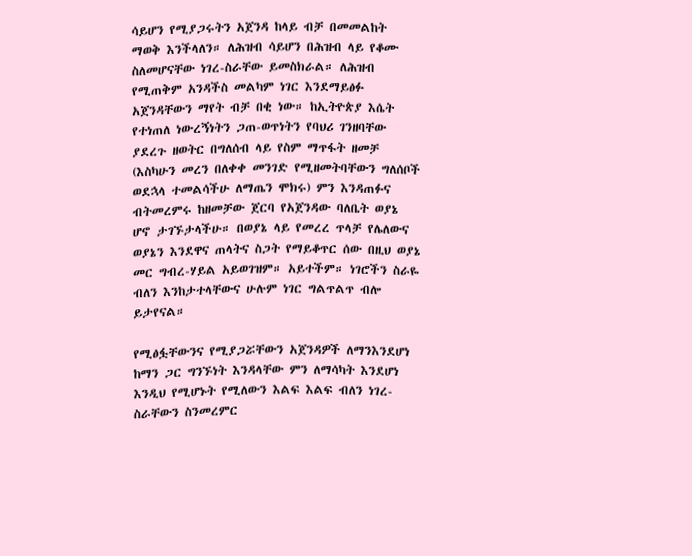ሳይሆን የሚያጋሩትን አጀንዳ ከላይ ብቻ በመመልከት ማወቅ እንችላለን። ለሕዝብ ሳይሆን በሕዝብ ላይ የቆሙ ስለመሆናቸው ነገረ-ስራቸው ይመስክራል። ለሕዝብ የሚጠቅም አንዳችስ መልካም ነገር እንደማይፅፉ አጀንዳቸውን ማየት ብቻ በቂ ነው። ከኢትዮጵያ እሴት የተነጠለ ነውረኝነትን ጋጠ-ወጥነትን የባህሪ ገንዘባቸው ያደረጉ ዘወትር በግለሰብ ላይ የስም ማጥፋት ዘመቻ (እስካሁን መረን በለቀቀ መንገድ የሚዘመትባቸውን ግለሰቦች ወደኋላ ተመልሳችሁ ለማጤን ሞክሩ) ምን እንዳጠፉና ብትመረምሩ ከዘመቻው ጀርባ የአጀንዳው ባለቤት ወያኔ ሆኖ ታገኙታላችሁ። በወያኔ ላይ የመረረ ጥላቻ የሌለውና ወያኔን እንደዋና ጠላትና ስጋት የማይቆጥር ሰው በዚህ ወያኔ መር ግብረ-ሃይል አይወገዝም። አይተችም። ነገሮችን ስራዬ ብለን እንከታተላቸውና ሁሉም ነገር ግልጥልጥ ብሎ ይታየናል።

የሚፅፏቸውንና የሚያጋሯቸውን አጀንዳዎች ለማንእንደሆነ ከማን ጋር ግንኙነት እንዳላቸው ምን ለማሳካት እንደሆነ እንዲህ የሚሆኑት የሚለውን እልፍ እልፍ ብለን ነገረ-ስራቸውን ስንመረምር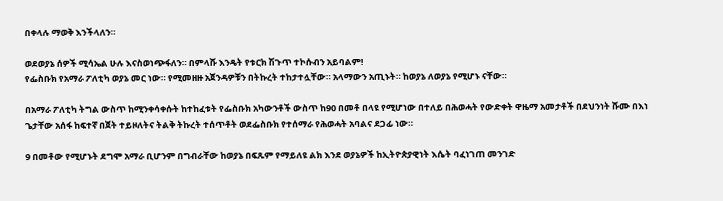በቀላሉ ማወቅ እንችላለን።

ወደወያኔ ሰዎች ሚሳኤል ሁሉ እናስወነጭፋለን። በምላሹ እንዴት የቱርክ ሽጉጥ ተኮሱብን አይባልም!
የፌስቡክ የአማራ ፖለቲካ ወያኔ መር ነው። የሚመዘዙ አጀንዳዎቹን በትኩረት ተከታተሏቸው። አላማውን አጢኑት። ከወያኔ ለወያኔ የሚሆኑ ናቸው።

በአማራ ፖለቲካ ትግል ውስጥ ከሚንቀሳቀሱት ከተከፈቱት የፌስቡክ አካውንቶች ውስጥ ከ90 በመቶ በላዩ የሚሆነው በተለይ በሕወሓት የውድቀት ዋዜማ አመታቶች በደህንነት ሹሙ በእነ ጌታቸው አሰፋ ከፍተኛ በጀት ተይዞለትና ትልቅ ትኩረት ተሰጥቶት ወደፌስቡክ የተሰማራ የሕወሓት አባልና ደጋፊ ነው።

9 በመቶው የሚሆኑት ደግሞ አማራ ቢሆንም በግብራቸው ከወያኔ በፍጹም የማይለዩ ልክ እንደ ወያኔዎች ከኢትዮጵያዊነት እሴት ባፈነገጠ መንገድ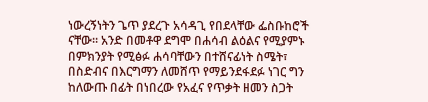ነውረኝነትን ጌጥ ያደረጉ አሳዳጊ የበደላቸው ፌስቡከሮች ናቸው። አንድ በመቶዋ ደግሞ በሐሳብ ልዕልና የሚያምኑ በምክንያት የሚፅፉ ሐሳባቸውን በተሸናፊነት ስሜት፣ በስድብና በእርግማን ለመሸጥ የማይንደፋደፉ ነገር ግን ከለውጡ በፊት በነበረው የአፈና የጥቃት ዘመን ስጋት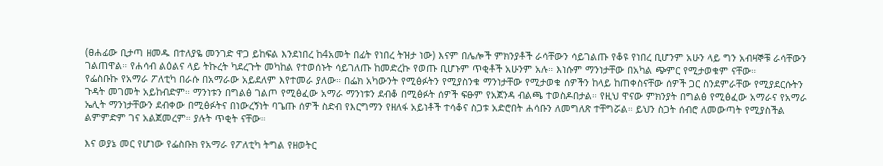(ፀሐፊው ቢታጣ ዘመዱ በተለያዬ መንገድ ዋጋ ይከፍል እንደነበረ ከ4አመት በፊት የነበረ ትዝታ ነው) እናም በሌሎች ምክንያቶች ራሳቸውን ሳይገልጡ የቆዩ የነበረ ቢሆንም አሁን ላይ ግን አብዛኞቹ ራሳቸውን ገልጠዋል። የሐሳብ ልዕልና ላይ ትኩረት ካደረጉት መካከል የተወሰኑት ሳይገለጡ ከመድረኩ የወጡ ቢሆኑም ጥቂቶች አሁንም አሉ። እነሱም ማንነታቸው በአካል ጭምር የሚታወቁም ናቸው።
የፌስቡኩ የአማራ ፖለቲካ በራሱ በአማራው አይደለም እየተመራ ያለው። በፌክ አካውንት የሚፅፉትን የሚያስንቁ ማንነታቸው የሚታወቁ ሰዎችን ከላይ ከጠቀስናቸው ሰዎች ጋር ስንደምራቸው የሚያደርሱትን ጉዳት መገመት አይከብድም። ማንነቱን በግልፅ ገልጦ የሚፅፈው አማራ ማንነቱን ደብቆ በሚፅፉት ሰዎች ፍፁም የአጀንዳ ብልጫ ተወስዶበታል። የዚህ ዋናው ምክንያት በግልፅ የሚፅፈው አማራና የአማራ ኤሊት ማንነታቸውን ደብቀው በሚፅፉትና በነውረኝነት ባጌጡ ሰዎች ስድብ የእርግማን የዘለፋ አይነቶች ተሳቆና ስጋቱ አድሮበት ሐሳቡን ለመግለጽ ተቸግሯል። ይህን ስጋት ሰብሮ ለመውጣት የሚያስችል ልምምድም ገና አልጀመረም። ያሉት ጥቂት ናቸው።

እና ወያኔ መር የሆነው የፌስቡክ የአማራ የፖለቲካ ትግል የዘወትር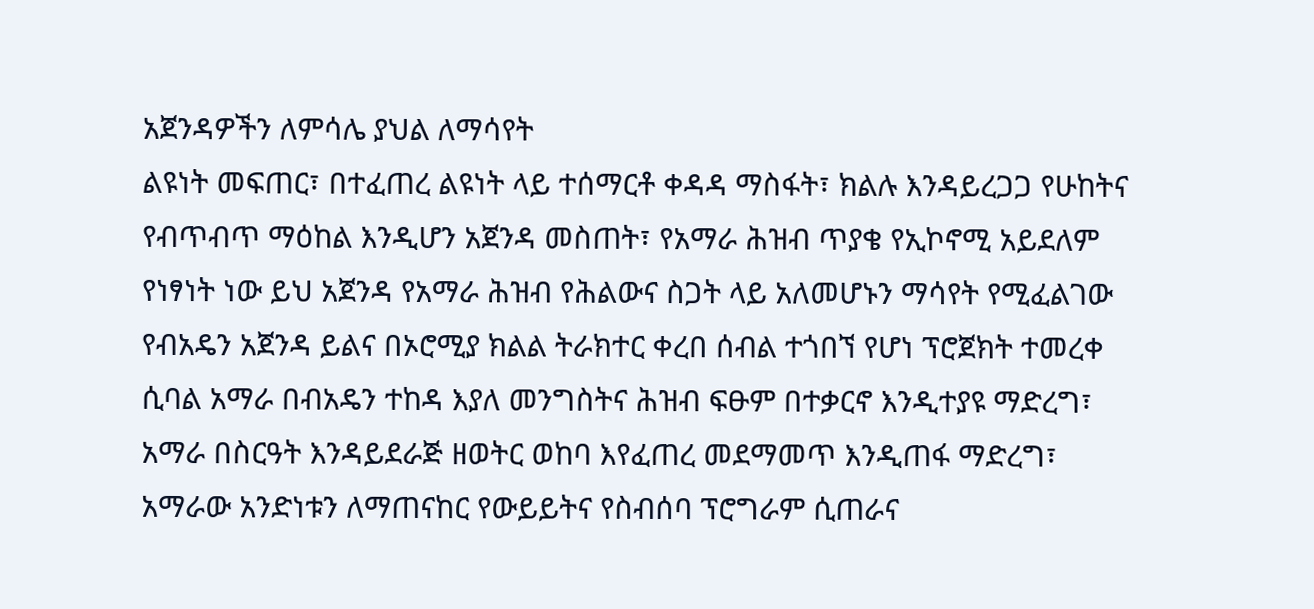አጀንዳዎችን ለምሳሌ ያህል ለማሳየት
ልዩነት መፍጠር፣ በተፈጠረ ልዩነት ላይ ተሰማርቶ ቀዳዳ ማስፋት፣ ክልሉ እንዳይረጋጋ የሁከትና የብጥብጥ ማዕከል እንዲሆን አጀንዳ መስጠት፣ የአማራ ሕዝብ ጥያቄ የኢኮኖሚ አይደለም የነፃነት ነው ይህ አጀንዳ የአማራ ሕዝብ የሕልውና ስጋት ላይ አለመሆኑን ማሳየት የሚፈልገው የብአዴን አጀንዳ ይልና በኦሮሚያ ክልል ትራክተር ቀረበ ሰብል ተጎበኘ የሆነ ፕሮጀክት ተመረቀ ሲባል አማራ በብአዴን ተከዳ እያለ መንግስትና ሕዝብ ፍፁም በተቃርኖ እንዲተያዩ ማድረግ፣ አማራ በስርዓት እንዳይደራጅ ዘወትር ወከባ እየፈጠረ መደማመጥ እንዲጠፋ ማድረግ፣ አማራው አንድነቱን ለማጠናከር የውይይትና የስብሰባ ፕሮግራም ሲጠራና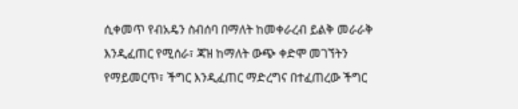ሲቀመጥ የብአዴን ስብሰባ በማለት ከመቀራረብ ይልቅ መራራቅ እንዲፈጠር የሚሰራ፣ ጃዝ ከማለት ውጭ ቀድሞ መገኘትን የማይመርጥ፣ ችግር እንዲፈጠር ማድረግና በተፈጠረው ችግር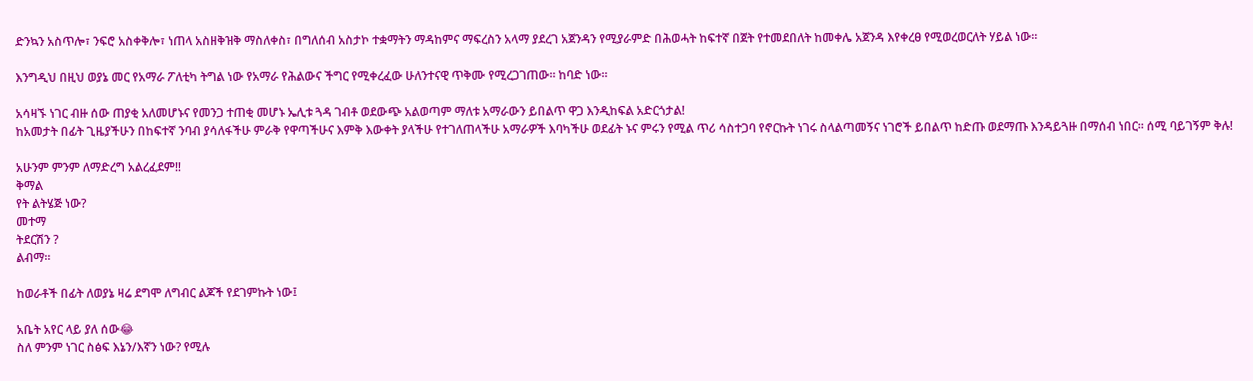ድንኳን አስጥሎ፣ ንፍሮ አስቀቅሎ፣ ነጠላ አስዘቅዝቅ ማስለቀስ፣ በግለሰብ አስታኮ ተቋማትን ማዳከምና ማፍረስን አላማ ያደረገ አጀንዳን የሚያራምድ በሕወሓት ከፍተኛ በጀት የተመደበለት ከመቀሌ አጀንዳ እየቀረፀ የሚወረወርለት ሃይል ነው።

እንግዲህ በዚህ ወያኔ መር የአማራ ፖለቲካ ትግል ነው የአማራ የሕልውና ችግር የሚቀረፈው ሁለንተናዊ ጥቅሙ የሚረጋገጠው። ከባድ ነው።

አሳዛኙ ነገር ብዙ ሰው ጠያቂ አለመሆኑና የመንጋ ተጠቂ መሆኑ ኤሊቱ ጓዳ ገብቶ ወደውጭ አልወጣም ማለቱ አማራውን ይበልጥ ዋጋ እንዲከፍል አድርጎታል!
ከአመታት በፊት ጊዜያችሁን በከፍተኛ ንባብ ያሳለፋችሁ ምራቅ የዋጣችሁና እምቅ እውቀት ያላችሁ የተገለጠላችሁ አማራዎች እባካችሁ ወደፊት ኑና ምሩን የሚል ጥሪ ሳስተጋባ የኖርኩት ነገሩ ስላልጣመኝና ነገሮች ይበልጥ ከድጡ ወደማጡ እንዳይጓዙ በማሰብ ነበር። ሰሚ ባይገኝም ቅሉ!

አሁንም ምንም ለማድረግ አልረፈደም‼
ቅማል
የት ልትሄጅ ነው?
መተማ
ትደርሽን ?
ልብማ።

ከወራቶች በፊት ለወያኔ ዛሬ ደግሞ ለግብር ልጆች የደገምኩት ነው፤

አቤት አየር ላይ ያለ ሰው😂
ስለ ምንም ነገር ስፅፍ እኔን/እኛን ነው? የሚሉ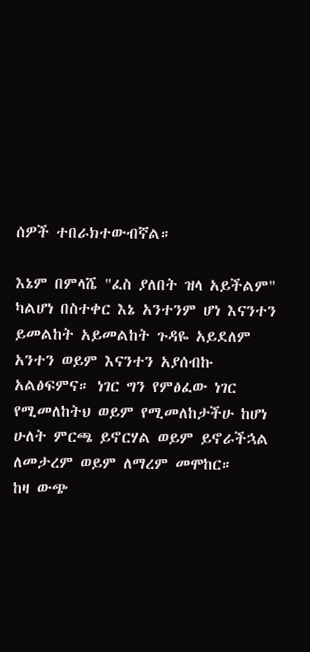ሰዎች ተበራክተውብኛል።

እኔም በምላሼ "ፈስ ያለበት ዝላ አይችልም" ካልሆነ በስተቀር እኔ አንተንም ሆነ እናንተን ይመልከት አይመልከት ጉዳዬ አይደለም አንተን ወይም እናንተን አያሰብኩ አልፅፍምና። ነገር ግን የምፅፈው ነገር የሚመለከትህ ወይም የሚመለከታችሁ ከሆነ ሁለት ምርጫ ይኖርሃል ወይም ይኖራችኋል ለመታረም ወይም ለማረም መሞከር።
ከዛ ውጭ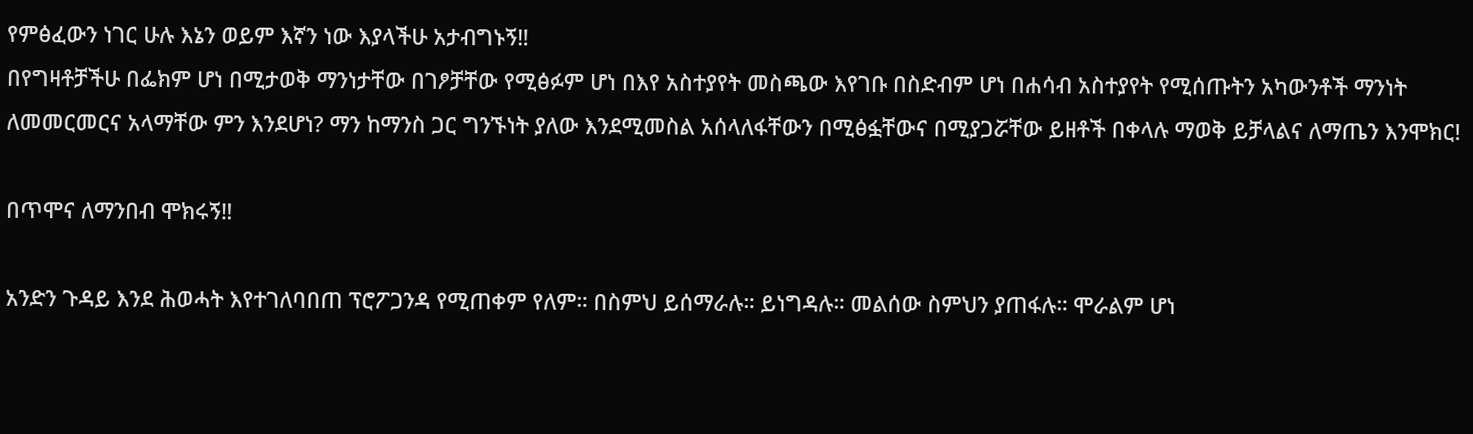የምፅፈውን ነገር ሁሉ እኔን ወይም እኛን ነው እያላችሁ አታብግኑኝ‼
በየግዛቶቻችሁ በፌክም ሆነ በሚታወቅ ማንነታቸው በገፆቻቸው የሚፅፉም ሆነ በእየ አስተያየት መስጫው እየገቡ በስድብም ሆነ በሐሳብ አስተያየት የሚሰጡትን አካውንቶች ማንነት ለመመርመርና አላማቸው ምን እንደሆነ? ማን ከማንስ ጋር ግንኙነት ያለው እንደሚመስል አሰላለፋቸውን በሚፅፏቸውና በሚያጋሯቸው ይዘቶች በቀላሉ ማወቅ ይቻላልና ለማጤን እንሞክር!

በጥሞና ለማንበብ ሞክሩኝ‼

አንድን ጉዳይ እንደ ሕወሓት እየተገለባበጠ ፕሮፖጋንዳ የሚጠቀም የለም። በስምህ ይሰማራሉ። ይነግዳሉ። መልሰው ስምህን ያጠፋሉ። ሞራልም ሆነ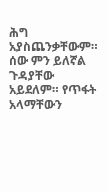ሕግ አያስጨንቃቸውም። ሰው ምን ይለኛል ጉዳያቸው አይደለም። የጥፋት አላማቸውን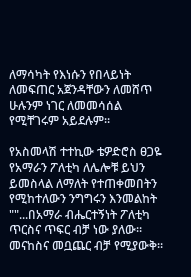ለማሳካት የእነሱን የበላይነት ለመፍጠር አጀንዳቸውን ለመሸጥ ሁሉንም ነገር ለመመሳሰል የሚቸገሩም አይደሉም።

የአስመላሽ ተተኪው ቴዎድሮስ ፀጋዬ የአማራን ፖለቲካ ለሌሎቹ ይህን ይመስላል ለማለት የተጠቀመበትን የሚከተለውን ንግግሩን እንመልከት ""...በአማራ ብሔርተኝነት ፖለቲካ ጥርስና ጥፍር ብቻ ነው ያለው። መናከስና መቧጨር ብቻ የሚያውቅ።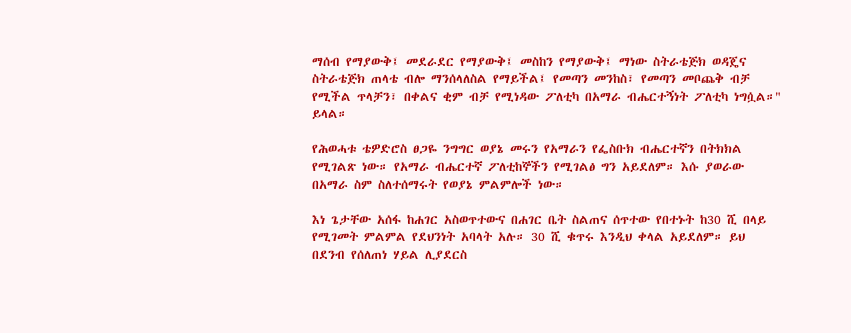ማሰብ የማያውቅ፤ መደራደር የማያውቅ፤ መስከን የማያውቅ፤ ማነው ስትራቴጅክ ወዳጄና ስትራቴጅክ ጠላቴ ብሎ ማንሰላለስል የማይችል፤ የመጣን መንከስ፣ የመጣን መቦጨቅ ብቻ የሚችል ጥላቻን፣ በቀልና ቂም ብቻ የሚነዳው ፖለቲካ በአማራ ብሔርተኝነት ፖለቲካ ነግሷል።" ይላል።

የሕወሓቱ ቴዎድሮስ ፀጋዬ ንግግር ወያኔ መሩን የአማራን የፌስቡክ ብሔርተኛን በትክክል የሚገልጽ ነው። የአማራ ብሔርተኛ ፖለቲከኞችን የሚገልፅ ግን አይደለም። እሱ ያወራው በአማራ ስም ስለተሰማሩት የወያኔ ምልምሎች ነው።

እነ ጌታቸው አሰፋ ከሐገር አስወጥተውና በሐገር ቤት ስልጠና ሰጥተው የበተኑት ከ30 ሺ በላይ የሚገመት ምልምል የደህንነት አባላት አሉ። 30 ሺ ቁጥሩ እንዲህ ቀላል አይደለም። ይህ በደንብ የሰለጠነ ሃይል ሊያደርስ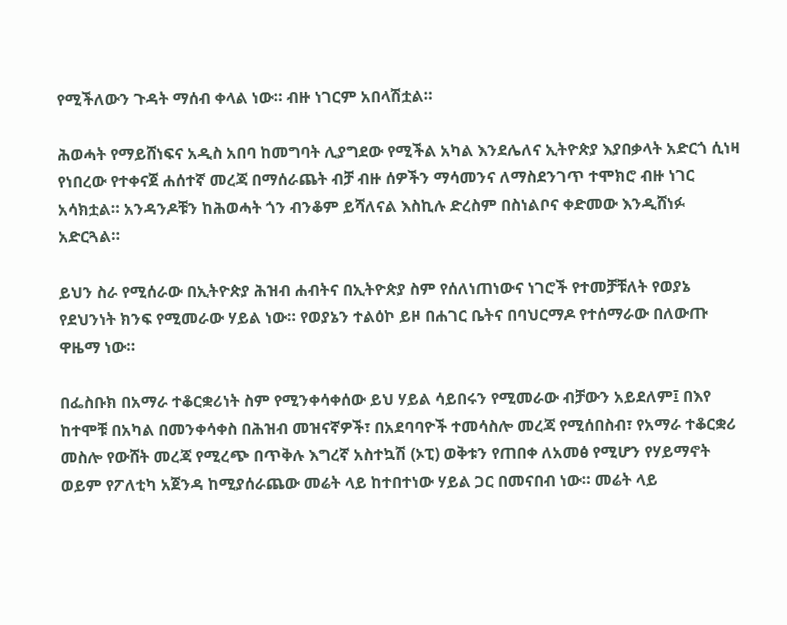የሚችለውን ጉዳት ማሰብ ቀላል ነው። ብዙ ነገርም አበላሽቷል።

ሕወሓት የማይሸነፍና አዲስ አበባ ከመግባት ሊያግደው የሚችል አካል እንደሌለና ኢትዮጵያ እያበቃላት አድርጎ ሲነዛ የነበረው የተቀናጀ ሐሰተኛ መረጃ በማሰራጨት ብቻ ብዙ ሰዎችን ማሳመንና ለማስደንገጥ ተሞክሮ ብዙ ነገር አሳክቷል። አንዳንዶቹን ከሕወሓት ጎን ብንቆም ይሻለናል እስኪሉ ድረስም በስነልቦና ቀድመው እንዲሸነፉ አድርጓል።

ይህን ስራ የሚሰራው በኢትዮጵያ ሕዝብ ሐብትና በኢትዮጵያ ስም የሰለነጠነውና ነገሮች የተመቻቹለት የወያኔ የደህንነት ክንፍ የሚመራው ሃይል ነው። የወያኔን ተልዕኮ ይዞ በሐገር ቤትና በባህርማዶ የተሰማራው በለውጡ ዋዜማ ነው።

በፌስቡክ በአማራ ተቆርቋሪነት ስም የሚንቀሳቀሰው ይህ ሃይል ሳይበሩን የሚመራው ብቻውን አይደለም፤ በእየ ከተሞቹ በአካል በመንቀሳቀስ በሕዝብ መዝናኛዎች፣ በአደባባዮች ተመሳስሎ መረጃ የሚሰበስብ፣ የአማራ ተቆርቋሪ መስሎ የውሸት መረጃ የሚረጭ በጥቅሉ እግረኛ አስተኳሽ (ኦፒ) ወቅቱን የጠበቀ ለአመፅ የሚሆን የሃይማኖት ወይም የፖለቲካ አጀንዳ ከሚያሰራጨው መሬት ላይ ከተበተነው ሃይል ጋር በመናበብ ነው። መሬት ላይ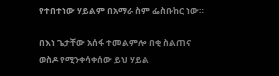የተበተነው ሃይልም በአማራ ስም ፌስቡከር ነው።

በእነ ጌታቸው አሰፋ ተመልምሎ በቂ ስልጠና ወስዶ የሚንቀሳቀሰው ይህ ሃይል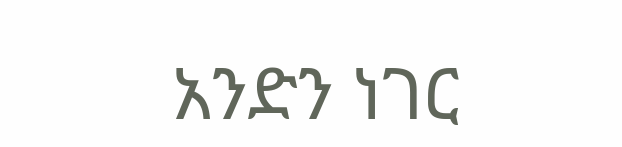አንድን ነገር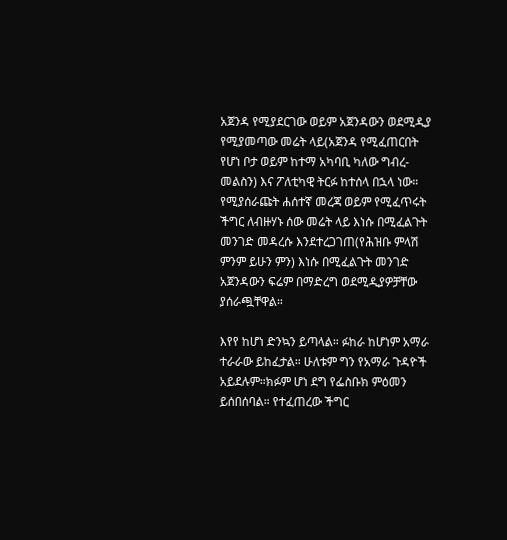አጀንዳ የሚያደርገው ወይም አጀንዳውን ወደሚዲያ የሚያመጣው መሬት ላይ(አጀንዳ የሚፈጠርበት የሆነ ቦታ ወይም ከተማ አካባቢ ካለው ግብረ-መልስን) እና ፖለቲካዊ ትርፉ ከተሰላ በኋላ ነው። የሚያሰራጩት ሐሰተኛ መረጃ ወይም የሚፈጥሩት ችግር ለብዙሃኑ ሰው መሬት ላይ እነሱ በሚፈልጉት መንገድ መዳረሱ እንደተረጋገጠ(የሕዝቡ ምላሽ ምንም ይሁን ምን) እነሱ በሚፈልጉት መንገድ አጀንዳውን ፍሬም በማድረግ ወደሚዲያዎቻቸው ያሰራጯቸዋል።

እየየ ከሆነ ድንኳን ይጣላል። ፉከራ ከሆነም አማራ ተራራው ይከፈታል። ሁለቱም ግን የአማራ ጉዳዮች አይደሉም።ክፉም ሆነ ደግ የፌስቡክ ምዕመን ይሰበሰባል። የተፈጠረው ችግር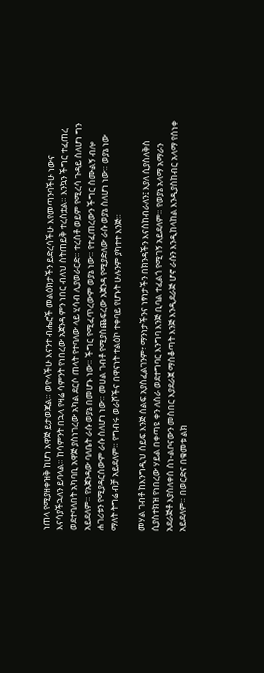ነጠላ የሚያዘቀዝቅ ከሆነ አዋጅ ይታወጃል። ወዮላችሁ እናንተ ብሔሮች መልዕክታችን ይድረሳችሁ እየመጣንባችሁ ነውና እናሳያችኋለን ይባላል። ከሳምንት በኋላ የዛሬ ሳምንት የነበረው አጀንዳ ምን ነበር ብለህ ስትጠይቅ ተረስቷል። እንኳን ችግር ተፈጠረ ወደተባለበት አካባቢ አዋጅ ያስነገረው አካል ደርሶ ጠላት የተባለው ላይ ሂሳብ ሊያወራርድ። ተረስቶ ወይም የሚረሳ ጉዳይ ስለሆነ ግን አይደለም። የአጀንዳው ባለቤት ራሱ ወያኔ በመሆኑ ነው። ችግር የሚፈጥረውም ወያኔ ነው። የተፈጠረውን ችግር ስሙልኝ ብሎ ሐገሪቱን የሚያዳርሰውም ራሱ ስለሆነ ነው። መሀል ገብቶ የሚያስጨፍረው አጀንዳ የሚያድለው ራሱ ወያኔ ስለሆነ ነው። ወያኔ ነው ማለት ትግሬ ብቻ አይደለም። የግብሩ ወራሾችና በዋናነት ተልዕኮ ተቀባይ የሆኑት ሁሉንም ያካተተ እንጅ።

መሃል ገብቶ ከእንግዲህ ሰይፍ እንጅ ሰልፍ አያስፈልገንም፣ ማንነታችንና ነፃነታችን በክንዳችን እናስከብራለን፤ እያለ ሲያስለቅስ ሲያስተክዝ የነበረው ሃይል በቀጣዩ ቀን ለስራ ወደተግባር እንግባ እንጅ ቢባል ተፈልጎ የሚገኝ አይደለም። የወያኔ አላማ አማራን አደራጅቶ እያስለቀሰ ስነ-ልቦናውን መስበር እያደራጀ ማስቆጣት እንጅ እንዲደራጅ ሆኖ ራሱን እንዲከላከል እንዲያስከብር አላማ የሰነቀ አይደለም። በወርድና በቁመቱ ልክ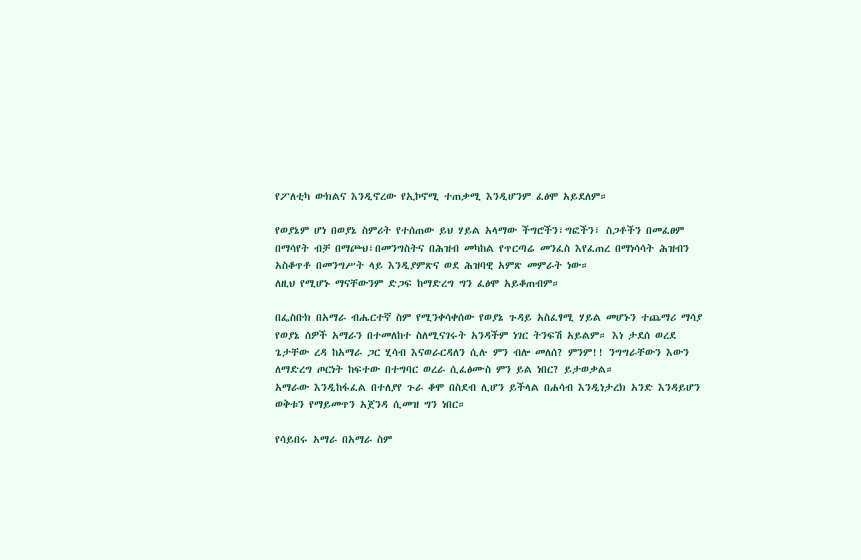የፖለቲካ ውክልና እንዲኖረው የኢኮኖሚ ተጠቃሚ እንዲሆንም ፈፅሞ አይደለም።

የወያኔም ሆነ በወያኔ ስምሪት የተሰጠው ይህ ሃይል አላማው ችግሮችን፣ግፎችን፣ ስጋቶችን በመፈፀም በማሳየት ብቻ በማጮህ፣በመንግስትና በሕዝብ መካከል የጥርጣሬ መንፈስ እየፈጠረ በማነሳሳት ሕዝብን አስቆጥቶ በመንግሥት ላይ እንዲያምጽና ወደ ሕዝባዊ አምጽ መምራት ነው።
ለዚህ የሚሆኑ ማናቸውንም ድጋፍ ከማድረግ ግን ፈፅሞ አይቆጠብም።

በፌስቡክ በአማራ ብሔርተኛ ስም የሚንቀሳቀሰው የወያኔ ጉዳይ አስፈፃሚ ሃይል መሆኑን ተጨማሪ ማሳያ የወያኔ ሰዎች አማራን በተመለከተ ስለሚናገሩት አንዳችም ነገር ትንፍሽ አይልም። እነ ታደሰ ወረደ ጌታቸው ረዳ ከአማራ ጋር ሂሳብ እናወራርዳለን ሲሉ ምን ብሎ መለሰ? ምንም!! ንግግራቸውን እውን ለማድረግ ጦርነት ከፍተው በተግባር ወረራ ሲፈፅሙስ ምን ይል ነበር? ይታወቃል።
አማራው እንዲከፋፈል በተለያየ ጉራ ቆሞ በስደብ ሊሆን ይችላል በሐሳብ እንዲነታረክ አንድ እንዳይሆን ወቅቱን የማይመጥን አጀንዳ ሲመዝ ግን ነበር።

የሳይበሩ አማራ በአማራ ስም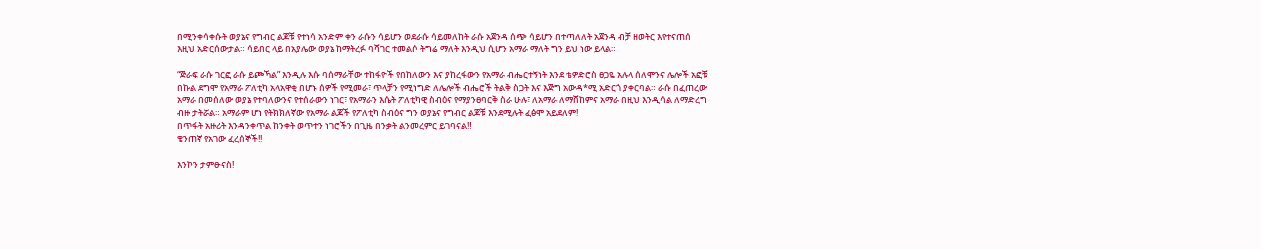በሚንቀሳቀሱት ወያኔና የግብር ልጆቹ የተነሳ አንድም ቀን ራሱን ሳይሆን ወደራሱ ሳይመለከት ራሱ አጀንዳ ሰጭ ሳይሆን በተጣለለት አጀንዳ ብቻ ዘወትር እየተናጠሰ እዚህ አድርሰውታል። ሳይበር ላይ በአያሌው ወያኔ ከማትረፉ ባሻገር ተመልሶ ትግሬ ማለት እንዲህ ሲሆን አማራ ማለት ግን ይህ ነው ይላል።

“ጅራፍ ራሱ ገርፎ ራሱ ይጮኻል” እንዲሉ እሱ ባሰማራቸው ተከፋዮች የበከለውን እና ያከረፋውን የአማራ ብሔርተኝነት እንደ ቴዎድሮስ ፀጋዬ አሉላ ሰለሞንና ሌሎች አፎቹ በኩል ደግሞ የአማራ ፖለቲካ አላአዋቂ በሆኑ ሰዎች የሚመራ፣ ጥላቻን የሚነግድ ለሌሎች ብሔሮች ትልቅ ስጋት እና እጅግ አውዳ*ሚ አድርጎ ያቀርባል። ራሱ በፈጠረው አማራ በመሰለው ወያኔ የተባለውንና የተሰራውን ነገር፣ የአማራን እሴት ፖለቲካዊ ስብዕና የማያንፀባርቅ ስራ ሁሉ፣ ለአማራ ለማሸከምና አማራ በዚህ እንዲሳል ለማድረግ ብዙ ታትሯል። አማራም ሆነ የትክክለኛው የአማራ ልጆች የፖለቲካ ስብዕና ግን ወያኔና የግብር ልጆቹ እንደሚሉት ፈፅሞ አይደለም!
በጥፋት አዙሪት እንዳንቀጥል ከንቀት ወጥተን ነገሮችን በጊዜ በንቃት ልንመረምር ይገባናል‼
ቄንጠኛ የአገው ፈረሰኞች!!

እንኮን ታምፁናስ!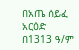በአጤ ሰይፈ አርዕድ በ1313 ዓ/ም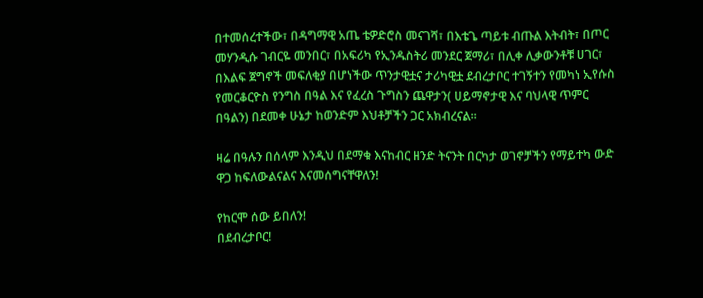በተመሰረተችው፣ በዳግማዊ አጤ ቴዎድሮስ መናገሻ፣ በእቴጌ ጣይቱ ብጡል እትብት፣ በጦር መሃንዲሱ ገብርዬ መንበር፣ በአፍሪካ የኢንዱስትሪ መንደር ጀማሪ፣ በሊቀ ሊቃውንቶቹ ሀገር፣ በእልፍ ጀግኖች መፍለቂያ በሆነችው ጥንታዊቷና ታሪካዊቷ ደብረታቦር ተገኝተን የመካነ ኢየሱስ የመርቆርዮስ የንግስ በዓል እና የፈረስ ጉግስን ጨዋታን( ሀይማኖታዊ እና ባህላዊ ጥምር በዓልን) በደመቀ ሁኔታ ከወንድም እህቶቻችን ጋር አክብረናል።

ዛሬ በዓሉን በሰላም እንዲህ በደማቁ እናከብር ዘንድ ትናንት በርካታ ወገኖቻችን የማይተካ ውድ ዋጋ ከፍለውልናልና እናመሰግናቸዋለን!

የከርሞ ሰው ይበለን!
በደብረታቦር!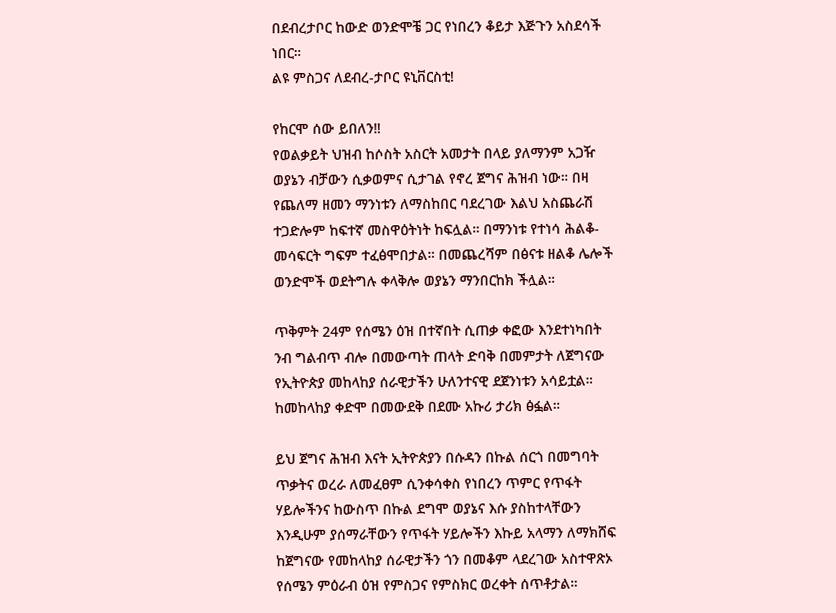በደብረታቦር ከውድ ወንድሞቼ ጋር የነበረን ቆይታ እጅጉን አስደሳች ነበር።
ልዩ ምስጋና ለደብረ-ታቦር ዩኒቨርስቲ!

የከርሞ ሰው ይበለን‼
የወልቃይት ህዝብ ከሶስት አስርት አመታት በላይ ያለማንም አጋዥ ወያኔን ብቻውን ሲቃወምና ሲታገል የኖረ ጀግና ሕዝብ ነው። በዛ የጨለማ ዘመን ማንነቱን ለማስከበር ባደረገው እልህ አስጨራሽ ተጋድሎም ከፍተኛ መስዋዕትነት ከፍሏል። በማንነቱ የተነሳ ሕልቆ-መሳፍርት ግፍም ተፈፅሞበታል። በመጨረሻም በፅናቱ ዘልቆ ሌሎች ወንድሞች ወደትግሉ ቀላቅሎ ወያኔን ማንበርከክ ችሏል።

ጥቅምት 24ም የሰሜን ዕዝ በተኛበት ሲጠቃ ቀፎው እንደተነካበት ንብ ግልብጥ ብሎ በመውጣት ጠላት ድባቅ በመምታት ለጀግናው የኢትዮጵያ መከላከያ ሰራዊታችን ሁለንተናዊ ደጀንነቱን አሳይቷል። ከመከላከያ ቀድሞ በመውደቅ በደሙ አኩሪ ታሪክ ፅፏል።

ይህ ጀግና ሕዝብ እናት ኢትዮጵያን በሱዳን በኩል ሰርጎ በመግባት ጥቃትና ወረራ ለመፈፀም ሲንቀሳቀስ የነበረን ጥምር የጥፋት ሃይሎችንና ከውስጥ በኩል ደግሞ ወያኔና እሱ ያስከተላቸውን እንዲሁም ያሰማራቸውን የጥፋት ሃይሎችን እኩይ አላማን ለማክሸፍ ከጀግናው የመከላከያ ሰራዊታችን ጎን በመቆም ላደረገው አስተዋጽኦ የሰሜን ምዕራብ ዕዝ የምስጋና የምስክር ወረቀት ሰጥቶታል።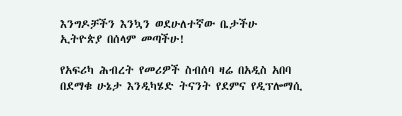እንግዶቻችን እንኳን ወደሁለተኛው ቤታችሁ ኢትዮጵያ በሰላም መጣችሁ!

የአፍሪካ ሕብረት የመሪዎች ስብሰባ ዛሬ በአዲስ አበባ በደማቁ ሁኔታ እንዲካሄድ ትናንት የደምና የዲፕሎማሲ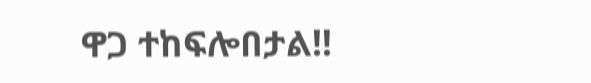ዋጋ ተከፍሎበታል‼